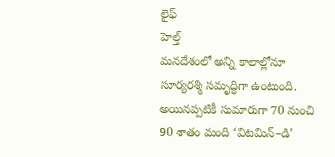లైఫ్
హెల్త్
మనదేశంలో అన్ని కాలాల్లోనూ సూర్యరశ్మి సమృద్ధిగా ఉంటుంది. అయినప్పటికీ సుమారుగా 70 నుంచి 90 శాతం మంది ‘విటమిన్–డి’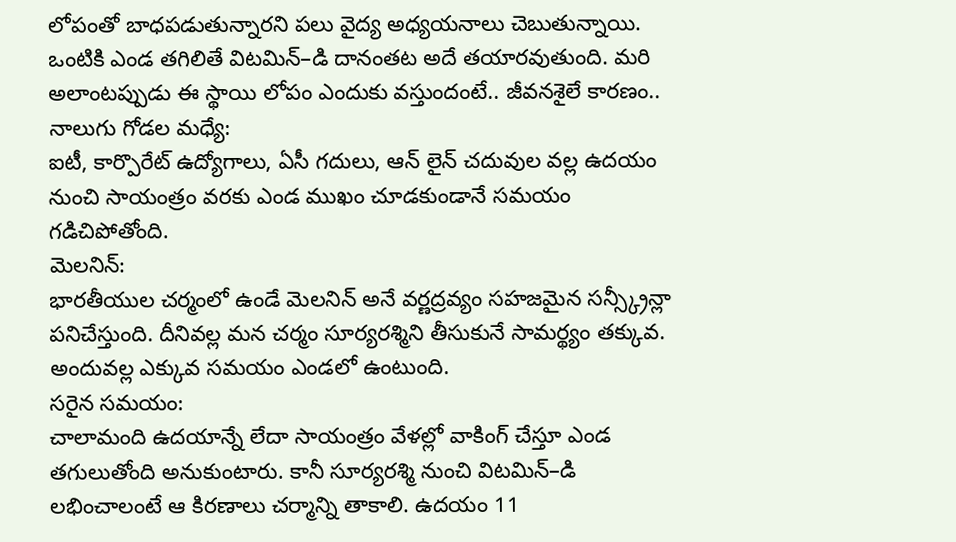లోపంతో బాధపడుతున్నారని పలు వైద్య అధ్యయనాలు చెబుతున్నాయి. ఒంటికి ఎండ తగిలితే విటమిన్–డి దానంతట అదే తయారవుతుంది. మరి అలాంటప్పుడు ఈ స్థాయి లోపం ఎందుకు వస్తుందంటే.. జీవనశైలే కారణం..
నాలుగు గోడల మధ్యే:
ఐటీ, కార్పొరేట్ ఉద్యోగాలు, ఏసీ గదులు, ఆన్ లైన్ చదువుల వల్ల ఉదయం నుంచి సాయంత్రం వరకు ఎండ ముఖం చూడకుండానే సమయం గడిచిపోతోంది.
మెలనిన్:
భారతీయుల చర్మంలో ఉండే మెలనిన్ అనే వర్ణద్రవ్యం సహజమైన సన్స్క్రీన్లా పనిచేస్తుంది. దీనివల్ల మన చర్మం సూర్యరశ్మిని తీసుకునే సామర్థ్యం తక్కువ. అందువల్ల ఎక్కువ సమయం ఎండలో ఉంటుంది.
సరైన సమయం:
చాలామంది ఉదయాన్నే లేదా సాయంత్రం వేళల్లో వాకింగ్ చేస్తూ ఎండ తగులుతోంది అనుకుంటారు. కానీ సూర్యరశ్మి నుంచి విటమిన్–డి లభించాలంటే ఆ కిరణాలు చర్మాన్ని తాకాలి. ఉదయం 11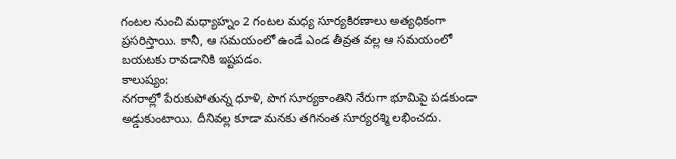గంటల నుంచి మధ్యాహ్నం 2 గంటల మధ్య సూర్యకిరణాలు అత్యధికంగా ప్రసరిస్తాయి. కానీ, ఆ సమయంలో ఉండే ఎండ తీవ్రత వల్ల ఆ సమయంలో బయటకు రావడానికి ఇష్టపడం.
కాలుష్యం:
నగరాల్లో పేరుకుపోతున్న ధూళి, పొగ సూర్యకాంతిని నేరుగా భూమిపై పడకుండా అడ్డుకుంటాయి. దీనివల్ల కూడా మనకు తగినంత సూర్యరశ్మి లభించదు.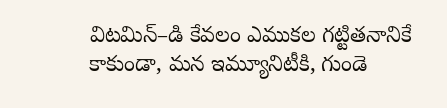విటమిన్–డి కేవలం ఎముకల గట్టితనానికే కాకుండా, మన ఇమ్యూనిటీకి, గుండె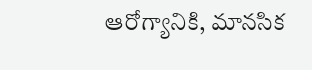ఆరోగ్యానికి, మానసిక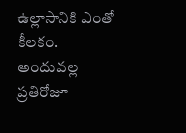ఉల్లాసానికి ఎంతో కీలకం. అందువల్ల ప్రతిరోజూ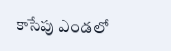కాసేపు ఎండలో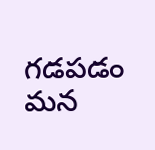గడపడం మన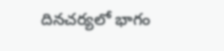దినచర్యలో భాగం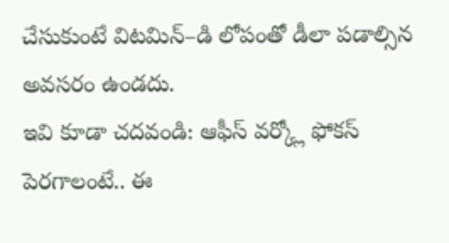చేసుకుంటే విటమిన్–డి లోపంతో డీలా పడాల్సిన అవసరం ఉండదు.
ఇవి కూడా చదవండి: ఆఫీస్ వర్క్లో ఫోకస్ పెరగాలంటే.. ఈ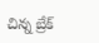చిన్న బ్రేక్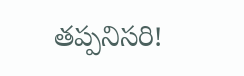తప్పనిసరి!